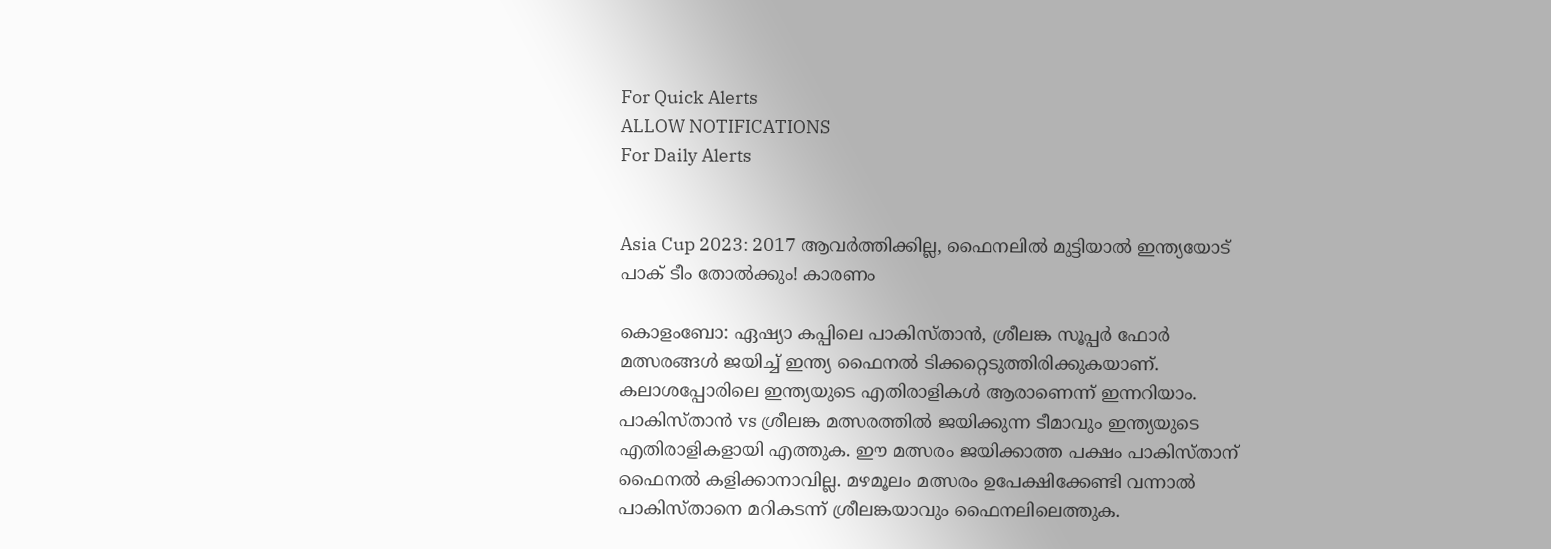For Quick Alerts
ALLOW NOTIFICATIONS
For Daily Alerts


Asia Cup 2023: 2017 ആവര്‍ത്തിക്കില്ല, ഫൈനലില്‍ മുട്ടിയാല്‍ ഇന്ത്യയോട് പാക് ടീം തോല്‍ക്കും! കാരണം

കൊളംബോ: ഏഷ്യാ കപ്പിലെ പാകിസ്താന്‍, ശ്രീലങ്ക സൂപ്പര്‍ ഫോര്‍ മത്സരങ്ങള്‍ ജയിച്ച് ഇന്ത്യ ഫൈനല്‍ ടിക്കറ്റെടുത്തിരിക്കുകയാണ്. കലാശപ്പോരിലെ ഇന്ത്യയുടെ എതിരാളികള്‍ ആരാണെന്ന് ഇന്നറിയാം. പാകിസ്താന്‍ vs ശ്രീലങ്ക മത്സരത്തില്‍ ജയിക്കുന്ന ടീമാവും ഇന്ത്യയുടെ എതിരാളികളായി എത്തുക. ഈ മത്സരം ജയിക്കാത്ത പക്ഷം പാകിസ്താന് ഫൈനല്‍ കളിക്കാനാവില്ല. മഴമൂലം മത്സരം ഉപേക്ഷിക്കേണ്ടി വന്നാല്‍ പാകിസ്താനെ മറികടന്ന് ശ്രീലങ്കയാവും ഫൈനലിലെത്തുക.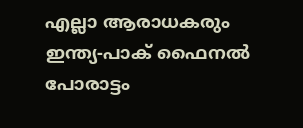എല്ലാ ആരാധകരും ഇന്ത്യ-പാക് ഫൈനല്‍ പോരാട്ടം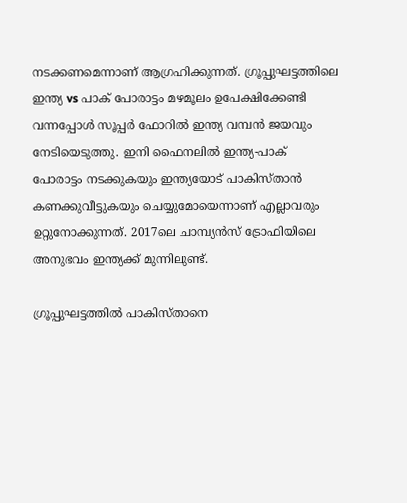നടക്കണമെന്നാണ് ആഗ്രഹിക്കുന്നത്. ഗ്രൂപ്പുഘട്ടത്തിലെ ഇന്ത്യ vs പാക് പോരാട്ടം മഴമൂലം ഉപേക്ഷിക്കേണ്ടി വന്നപ്പോള്‍ സൂപ്പര്‍ ഫോറില്‍ ഇന്ത്യ വമ്പന്‍ ജയവും നേടിയെടുത്തു. ഇനി ഫൈനലില്‍ ഇന്ത്യ-പാക് പോരാട്ടം നടക്കുകയും ഇന്ത്യയോട് പാകിസ്താന്‍ കണക്കുവീട്ടുകയും ചെയ്യുമോയെന്നാണ് എല്ലാവരും ഉറ്റുനോക്കുന്നത്. 2017ലെ ചാമ്പ്യന്‍സ് ട്രോഫിയിലെ അനുഭവം ഇന്ത്യക്ക് മുന്നിലുണ്ട്.

ഗ്രൂപ്പുഘട്ടത്തില്‍ പാകിസ്താനെ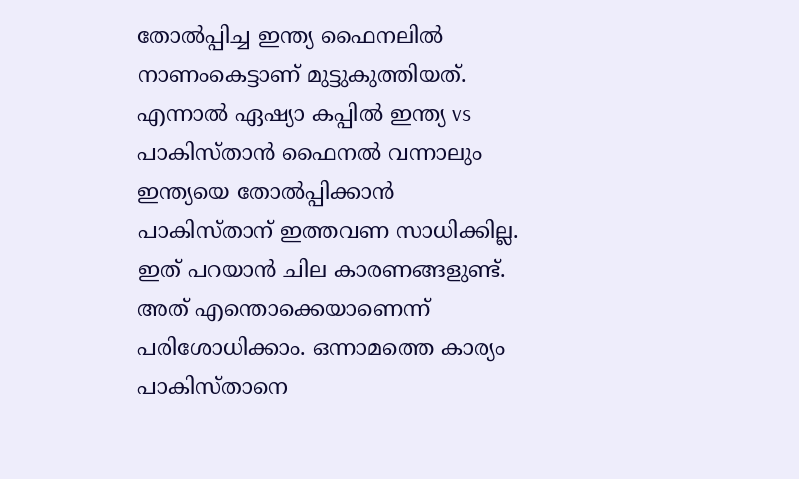തോല്‍പ്പിച്ച ഇന്ത്യ ഫൈനലില്‍ നാണംകെട്ടാണ് മുട്ടുകുത്തിയത്. എന്നാല്‍ ഏഷ്യാ കപ്പില്‍ ഇന്ത്യ vs പാകിസ്താന്‍ ഫൈനല്‍ വന്നാലും ഇന്ത്യയെ തോല്‍പ്പിക്കാന്‍ പാകിസ്താന് ഇത്തവണ സാധിക്കില്ല. ഇത് പറയാന്‍ ചില കാരണങ്ങളുണ്ട്. അത് എന്തൊക്കെയാണെന്ന് പരിശോധിക്കാം. ഒന്നാമത്തെ കാര്യം പാകിസ്താനെ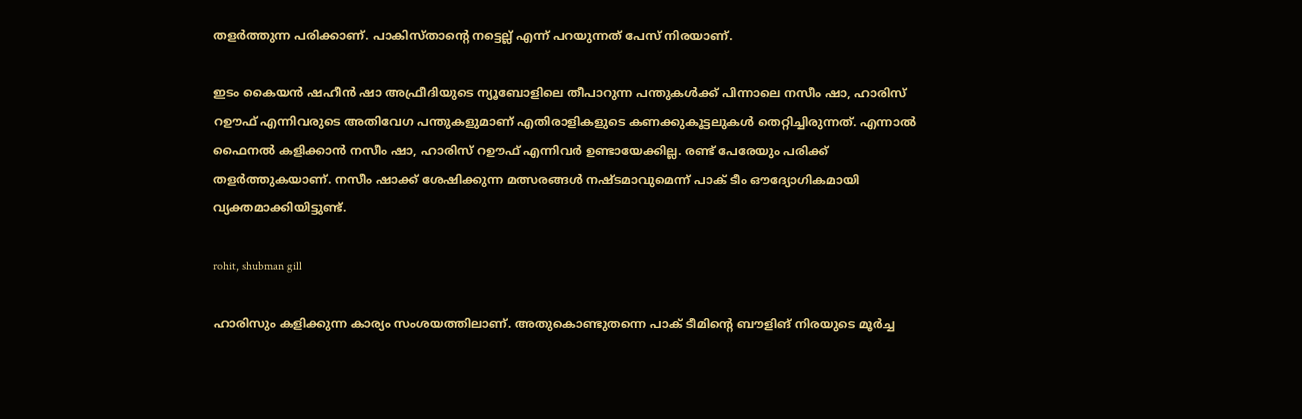തളര്‍ത്തുന്ന പരിക്കാണ്. പാകിസ്താന്റെ നട്ടെല്ല് എന്ന് പറയുന്നത് പേസ് നിരയാണ്.

ഇടം കൈയന്‍ ഷഹീന്‍ ഷാ അഫ്രീദിയുടെ ന്യൂബോളിലെ തീപാറുന്ന പന്തുകള്‍ക്ക് പിന്നാലെ നസീം ഷാ, ഹാരിസ് റഊഫ് എന്നിവരുടെ അതിവേഗ പന്തുകളുമാണ് എതിരാളികളുടെ കണക്കുകൂട്ടലുകള്‍ തെറ്റിച്ചിരുന്നത്. എന്നാല്‍ ഫൈനല്‍ കളിക്കാന്‍ നസീം ഷാ, ഹാരിസ് റഊഫ് എന്നിവര്‍ ഉണ്ടായേക്കില്ല. രണ്ട് പേരേയും പരിക്ക് തളര്‍ത്തുകയാണ്. നസീം ഷാക്ക് ശേഷിക്കുന്ന മത്സരങ്ങള്‍ നഷ്ടമാവുമെന്ന് പാക് ടീം ഔദ്യോഗികമായി വ്യക്തമാക്കിയിട്ടുണ്ട്.

rohit, shubman gill

ഹാരിസും കളിക്കുന്ന കാര്യം സംശയത്തിലാണ്. അതുകൊണ്ടുതന്നെ പാക് ടീമിന്റെ ബൗളിങ് നിരയുടെ മൂര്‍ച്ച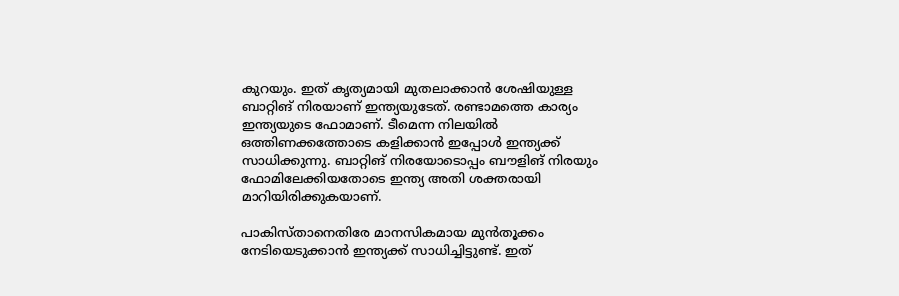കുറയും. ഇത് കൃത്യമായി മുതലാക്കാന്‍ ശേഷിയുള്ള ബാറ്റിങ് നിരയാണ് ഇന്ത്യയുടേത്. രണ്ടാമത്തെ കാര്യം ഇന്ത്യയുടെ ഫോമാണ്. ടീമെന്ന നിലയില്‍ ഒത്തിണക്കത്തോടെ കളിക്കാന്‍ ഇപ്പോള്‍ ഇന്ത്യക്ക് സാധിക്കുന്നു. ബാറ്റിങ് നിരയോടൊപ്പം ബൗളിങ് നിരയും ഫോമിലേക്കിയതോടെ ഇന്ത്യ അതി ശക്തരായി മാറിയിരിക്കുകയാണ്.

പാകിസ്താനെതിരേ മാനസികമായ മുന്‍തൂക്കം നേടിയെടുക്കാന്‍ ഇന്ത്യക്ക് സാധിച്ചിട്ടുണ്ട്. ഇത്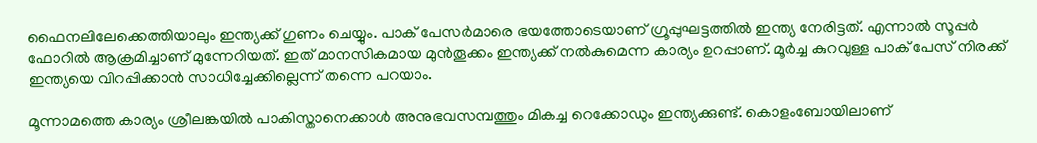ഫൈനലിലേക്കെത്തിയാലും ഇന്ത്യക്ക് ഗുണം ചെയ്യും. പാക് പേസര്‍മാരെ ഭയത്തോടെയാണ് ഗ്രൂപ്പുഘട്ടത്തില്‍ ഇന്ത്യ നേരിട്ടത്. എന്നാല്‍ സൂപ്പര്‍ ഫോറില്‍ ആക്രമിച്ചാണ് മുന്നേറിയത്. ഇത് മാനസികമായ മുന്‍തൂക്കം ഇന്ത്യക്ക് നല്‍കുമെന്ന കാര്യം ഉറപ്പാണ്. മൂര്‍ച്ച കുറവുള്ള പാക് പേസ് നിരക്ക് ഇന്ത്യയെ വിറപ്പിക്കാന്‍ സാധിച്ചേക്കില്ലെന്ന് തന്നെ പറയാം.

മൂന്നാമത്തെ കാര്യം ശ്രീലങ്കയില്‍ പാകിസ്താനെക്കാള്‍ അനുഭവസമ്പത്തും മികച്ച റെക്കോഡും ഇന്ത്യക്കുണ്ട്. കൊളംബോയിലാണ്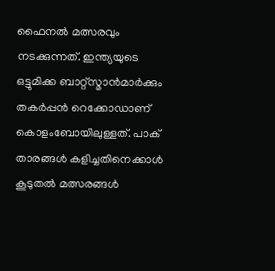ഫൈനല്‍ മത്സരവും നടക്കുന്നത്. ഇന്ത്യയുടെ ഒട്ടുമിക്ക ബാറ്റ്‌സ്മാന്‍മാര്‍ക്കും തകര്‍പ്പന്‍ റെക്കോഡാണ് കൊളംബോയിലുള്ളത്. പാക് താരങ്ങള്‍ കളിച്ചതിനെക്കാള്‍ കൂടുതല്‍ മത്സരങ്ങള്‍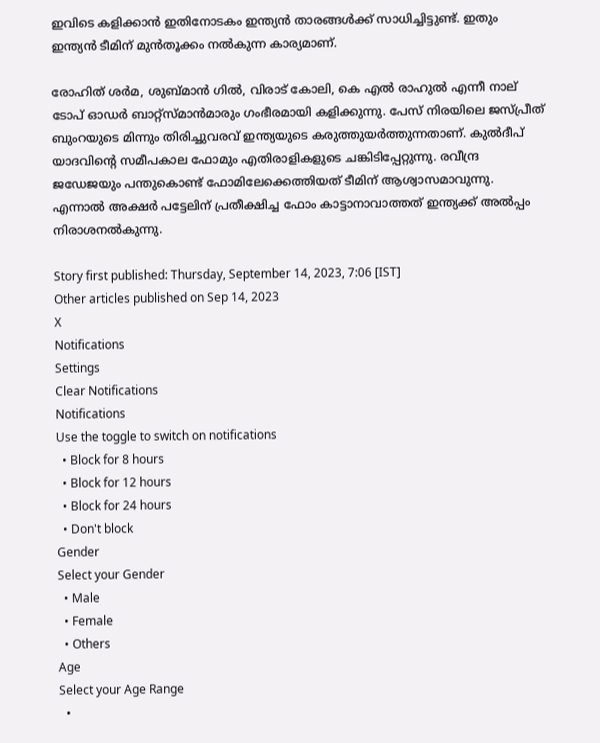ഇവിടെ കളിക്കാന്‍ ഇതിനോടകം ഇന്ത്യന്‍ താരങ്ങള്‍ക്ക് സാധിച്ചിട്ടുണ്ട്. ഇതും ഇന്ത്യന്‍ ടീമിന് മുന്‍തൂക്കം നല്‍കുന്ന കാര്യമാണ്.

രോഹിത് ശര്‍മ, ശുബ്മാന്‍ ഗില്‍, വിരാട് കോലി, കെ എല്‍ രാഹുല്‍ എന്നീ നാല് ടോപ് ഓഡര്‍ ബാറ്റ്‌സ്മാന്‍മാരും ഗംഭീരമായി കളിക്കുന്നു. പേസ് നിരയിലെ ജസ്പ്രീത് ബുംറയുടെ മിന്നും തിരിച്ചുവരവ് ഇന്ത്യയുടെ കരുത്തുയര്‍ത്തുന്നതാണ്. കുല്‍ദീപ് യാദവിന്റെ സമീപകാല ഫോമും എതിരാളികളുടെ ചങ്കിടിപ്പേറ്റുന്നു. രവീന്ദ്ര ജഡേജയും പന്തുകൊണ്ട് ഫോമിലേക്കെത്തിയത് ടീമിന് ആശ്വാസമാവുന്നു. എന്നാല്‍ അക്ഷര്‍ പട്ടേലിന് പ്രതീക്ഷിച്ച ഫോം കാട്ടാനാവാത്തത് ഇന്ത്യക്ക് അല്‍പ്പം നിരാശനല്‍കുന്നു.

Story first published: Thursday, September 14, 2023, 7:06 [IST]
Other articles published on Sep 14, 2023
X
Notifications
Settings
Clear Notifications
Notifications
Use the toggle to switch on notifications
  • Block for 8 hours
  • Block for 12 hours
  • Block for 24 hours
  • Don't block
Gender
Select your Gender
  • Male
  • Female
  • Others
Age
Select your Age Range
  •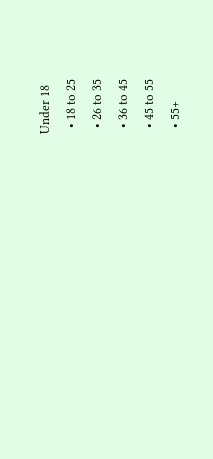Under 18
  • 18 to 25
  • 26 to 35
  • 36 to 45
  • 45 to 55
  • 55+